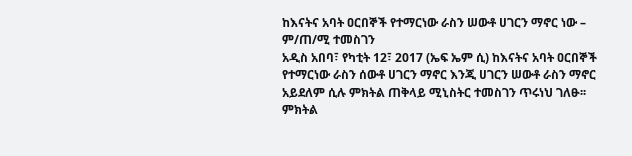ከእናትና አባት ዐርበኞች የተማርነው ራስን ሠውቶ ሀገርን ማኖር ነው – ም/ጠ/ሚ ተመስገን
አዲስ አበባ፣ የካቲት 12፣ 2017 (ኤፍ ኤም ሲ) ከእናትና አባት ዐርበኞች የተማርነው ራስን ሰውቶ ሀገርን ማኖር እንጂ ሀገርን ሠውቶ ራስን ማኖር አይደለም ሲሉ ምክትል ጠቅላይ ሚኒስትር ተመስገን ጥሩነህ ገለፁ፡፡
ምክትል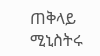ጠቅላይ ሚኒስትሩ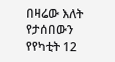በዛሬው እለት የታሰበውን የየካቲት 12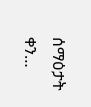ሰማዕታት ቀን…